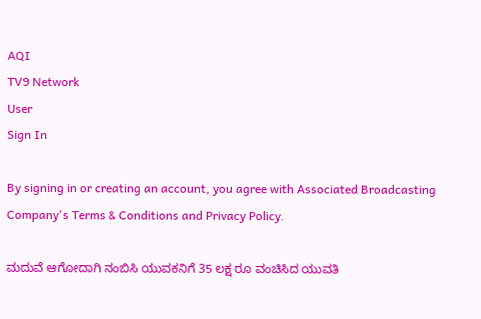AQI
TV9 Network
User
Sign In

By signing in or creating an account, you agree with Associated Broadcasting Company's Terms & Conditions and Privacy Policy.

ಮದುವೆ ಆಗೋದಾಗಿ ನಂಬಿಸಿ ಯುವಕನಿಗೆ 35 ಲಕ್ಷ ರೂ ವಂಚಿಸಿದ ಯುವತಿ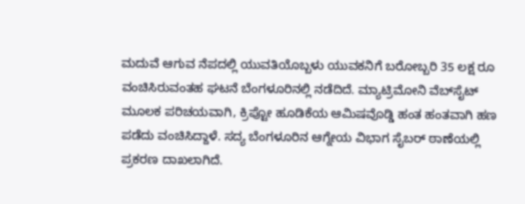ಮದುವೆ ಆಗುವ ನೆಪದಲ್ಲಿ ಯುವತಿಯೊಬ್ಬಳು ಯುವಕನಿಗೆ ಬರೋಬ್ಬರಿ 35 ಲಕ್ಷ ರೂ ವಂಚಿಸಿರುವಂತಹ ಘಟನೆ ಬೆಂಗಳೂರಿನಲ್ಲಿ ನಡೆದಿದೆ. ಮ್ಯಾಟ್ರಿಮೋನಿ ವೆಬ್‌ಸೈಟ್ ಮೂಲಕ ಪರಿಚಯವಾಗಿ, ಕ್ರಿಪ್ಟೋ ಹೂಡಿಕೆಯ ಆಮಿಷವೊಡ್ಡಿ ಹಂತ ಹಂತವಾಗಿ ಹಣ ಪಡೆದು ವಂಚಿಸಿದ್ದಾಳೆ. ಸದ್ಯ ಬೆಂಗಳೂರಿನ ಆಗ್ನೇಯ ವಿಭಾಗ ಸೈಬರ್ ಠಾಣೆಯಲ್ಲಿ ಪ್ರಕರಣ ದಾಖಲಾಗಿದೆ.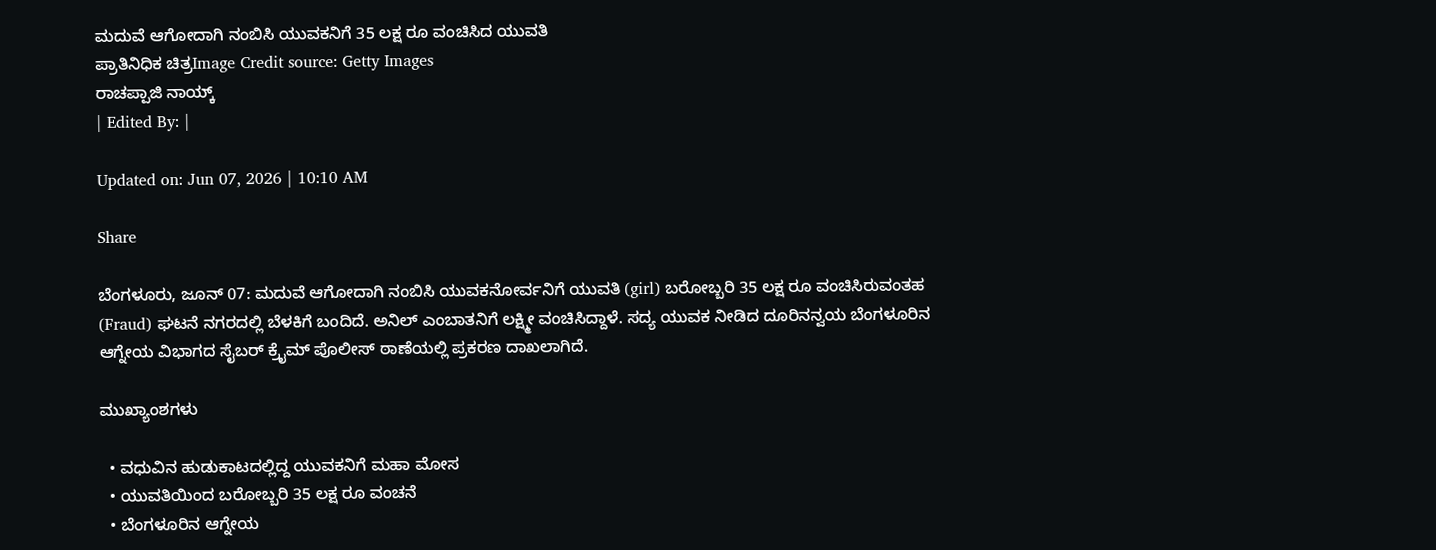ಮದುವೆ ಆಗೋದಾಗಿ ನಂಬಿಸಿ ಯುವಕನಿಗೆ 35 ಲಕ್ಷ ರೂ ವಂಚಿಸಿದ ಯುವತಿ
ಪ್ರಾತಿನಿಧಿಕ ಚಿತ್ರImage Credit source: Getty Images
ರಾಚಪ್ಪಾಜಿ ನಾಯ್ಕ್
| Edited By: |

Updated on: Jun 07, 2026 | 10:10 AM

Share

ಬೆಂಗಳೂರು, ಜೂನ್ 07: ಮದುವೆ ಆಗೋದಾಗಿ ನಂಬಿಸಿ ಯುವಕನೋರ್ವನಿಗೆ ಯುವತಿ (girl) ಬರೋಬ್ಬರಿ 35 ಲಕ್ಷ ರೂ ವಂಚಿಸಿರುವಂತಹ (Fraud) ಘಟನೆ ನಗರದಲ್ಲಿ ಬೆಳಕಿಗೆ ಬಂದಿದೆ. ಅನಿಲ್ ಎಂಬಾತನಿಗೆ ಲಕ್ಷ್ಮೀ ವಂಚಿಸಿದ್ದಾಳೆ. ಸದ್ಯ ಯುವಕ ನೀಡಿದ ದೂರಿನನ್ವಯ ಬೆಂಗಳೂರಿನ ಆಗ್ನೇಯ ವಿಭಾಗದ ಸೈಬರ್ ಕ್ರೈಮ್ ಪೊಲೀಸ್ ಠಾಣೆಯಲ್ಲಿ ಪ್ರಕರಣ ದಾಖಲಾಗಿದೆ.

ಮುಖ್ಯಾಂಶಗಳು

  • ವಧುವಿನ ಹುಡುಕಾಟದಲ್ಲಿದ್ದ ಯುವಕನಿಗೆ ಮಹಾ ಮೋಸ
  • ಯುವತಿಯಿಂದ ಬರೋಬ್ಬರಿ 35 ಲಕ್ಷ ರೂ ವಂಚನೆ
  • ಬೆಂಗಳೂರಿನ ಆಗ್ನೇಯ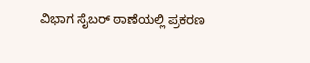ವಿಭಾಗ ಸೈಬರ್ ಠಾಣೆಯಲ್ಲಿ ಪ್ರಕರಣ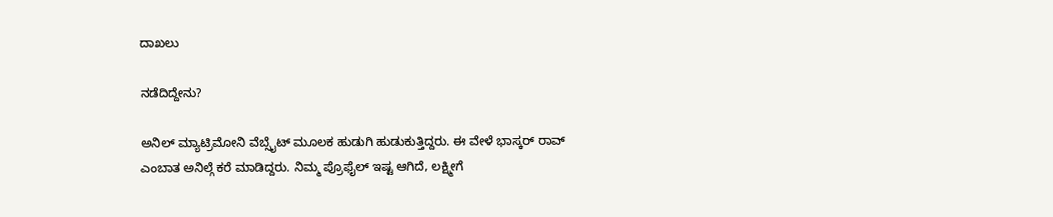ದಾಖಲು

ನಡೆದಿದ್ದೇನು?

ಅನಿಲ್ ಮ್ಯಾಟ್ರಿಮೋನಿ ವೆಬ್ಸೈಟ್ ಮೂಲಕ ಹುಡುಗಿ ಹುಡುಕುತ್ತಿದ್ದರು. ಈ ವೇಳೆ ಭಾಸ್ಕರ್ ರಾವ್ ಎಂಬಾತ ಅನಿಲ್ಗೆ ಕರೆ ಮಾಡಿದ್ದರು. ನಿಮ್ಮ ಪ್ರೊಫೈಲ್ ಇಷ್ಟ ಆಗಿದೆ, ಲಕ್ಷ್ಮೀಗೆ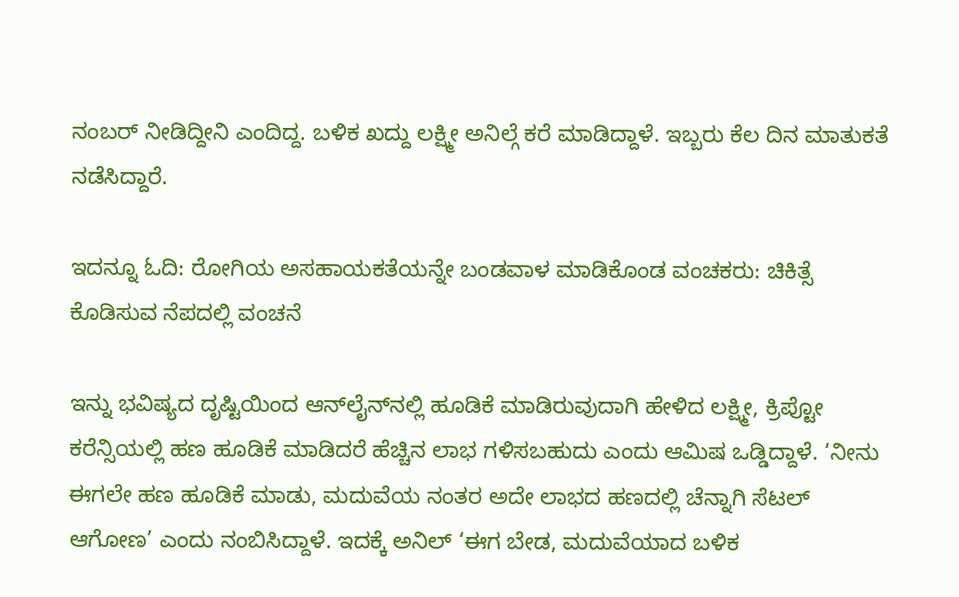ನಂಬರ್ ನೀಡಿದ್ದೀನಿ‌ ಎಂದಿದ್ದ. ಬಳಿಕ ಖದ್ದು ಲಕ್ಷ್ಮೀ ಅನಿಲ್ಗೆ ಕರೆ ಮಾಡಿದ್ದಾಳೆ. ಇಬ್ಬರು ಕೆಲ ದಿನ ಮಾತುಕತೆ ನಡೆಸಿದ್ದಾರೆ.

ಇದನ್ನೂ ಓದಿ: ರೋಗಿಯ ಅಸಹಾಯಕತೆಯನ್ನೇ ಬಂಡವಾಳ ಮಾಡಿಕೊಂಡ ವಂಚಕರು: ಚಿಕಿತ್ಸೆ ಕೊಡಿಸುವ ನೆಪದಲ್ಲಿ ವಂಚನೆ

ಇನ್ನು ಭವಿಷ್ಯದ ದೃಷ್ಟಿಯಿಂದ ಆನ್‌ಲೈನ್‌ನಲ್ಲಿ ಹೂಡಿಕೆ ಮಾಡಿರುವುದಾಗಿ ಹೇಳಿದ ಲಕ್ಷ್ಮೀ, ಕ್ರಿಪ್ಟೋ ಕರೆನ್ಸಿಯಲ್ಲಿ ಹಣ ಹೂಡಿಕೆ ಮಾಡಿದರೆ ಹೆಚ್ಚಿನ ಲಾಭ ಗಳಿಸಬಹುದು ಎಂದು ಆಮಿಷ ಒಡ್ಡಿದ್ದಾಳೆ. ‘ನೀನು ಈಗಲೇ ಹಣ ಹೂಡಿಕೆ ಮಾಡು, ಮದುವೆಯ ನಂತರ ಅದೇ ಲಾಭದ ಹಣದಲ್ಲಿ ಚೆನ್ನಾಗಿ ಸೆಟಲ್ ಆಗೋಣ’ ಎಂದು ನಂಬಿಸಿದ್ದಾಳೆ. ಇದಕ್ಕೆ ಅನಿಲ್ ‘ಈಗ ಬೇಡ, ಮದುವೆಯಾದ ಬಳಿಕ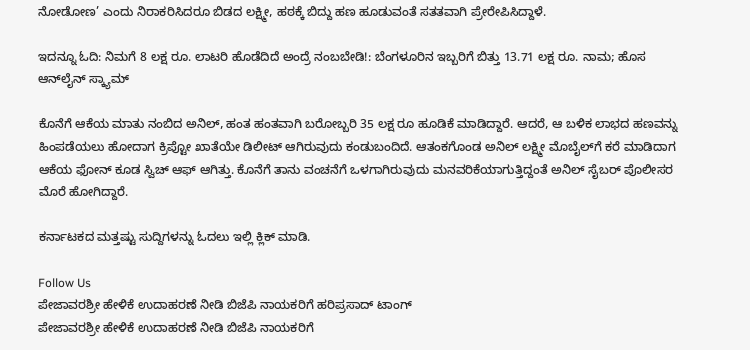ನೋಡೋಣ’ ಎಂದು ನಿರಾಕರಿಸಿದರೂ ಬಿಡದ ಲಕ್ಷ್ಮೀ, ಹಠಕ್ಕೆ ಬಿದ್ದು ಹಣ ಹೂಡುವಂತೆ ಸತತವಾಗಿ ಪ್ರೇರೇಪಿಸಿದ್ದಾಳೆ.

ಇದನ್ನೂ ಓದಿ: ನಿಮಗೆ 8 ಲಕ್ಷ ರೂ. ಲಾಟರಿ ಹೊಡೆದಿದೆ ಅಂದ್ರೆ ನಂಬಬೇಡಿ!: ಬೆಂಗಳೂರಿನ ಇಬ್ಬರಿಗೆ ಬಿತ್ತು 13.71 ಲಕ್ಷ ರೂ. ನಾಮ; ಹೊಸ ಆನ್‌ಲೈನ್ ಸ್ಕ್ಯಾಮ್

ಕೊನೆಗೆ ಆಕೆಯ ಮಾತು ನಂಬಿದ ಅನಿಲ್, ಹಂತ ಹಂತವಾಗಿ ಬರೋಬ್ಬರಿ 35 ಲಕ್ಷ ರೂ ಹೂಡಿಕೆ ಮಾಡಿದ್ದಾರೆ. ಆದರೆ, ಆ ಬಳಿಕ ಲಾಭದ ಹಣವನ್ನು ಹಿಂಪಡೆಯಲು ಹೋದಾಗ ಕ್ರಿಪ್ಟೋ ಖಾತೆಯೇ ಡಿಲೀಟ್ ಆಗಿರುವುದು ಕಂಡುಬಂದಿದೆ. ಆತಂಕಗೊಂಡ ಅನಿಲ್ ಲಕ್ಷ್ಮೀ ಮೊಬೈಲ್‌ಗೆ ಕರೆ ಮಾಡಿದಾಗ ಆಕೆಯ ಫೋನ್ ಕೂಡ ಸ್ವಿಚ್ ಆಫ್ ಆಗಿತ್ತು. ಕೊನೆಗೆ ತಾನು ವಂಚನೆಗೆ ಒಳಗಾಗಿರುವುದು ಮನವರಿಕೆಯಾಗುತ್ತಿದ್ದಂತೆ ಅನಿಲ್ ಸೈಬರ್ ಪೊಲೀಸರ ಮೊರೆ ಹೋಗಿದ್ದಾರೆ.

ಕರ್ನಾಟಕದ ಮತ್ತಷ್ಟು ಸುದ್ದಿಗಳನ್ನು ಓದಲು ಇಲ್ಲಿ ಕ್ಲಿಕ್ ಮಾಡಿ.

Follow Us
ಪೇಜಾವರಶ್ರೀ ಹೇಳಿಕೆ ಉದಾಹರಣೆ ನೀಡಿ ಬಿಜೆಪಿ ನಾಯಕರಿಗೆ ಹರಿಪ್ರಸಾದ್ ಟಾಂಗ್
ಪೇಜಾವರಶ್ರೀ ಹೇಳಿಕೆ ಉದಾಹರಣೆ ನೀಡಿ ಬಿಜೆಪಿ ನಾಯಕರಿಗೆ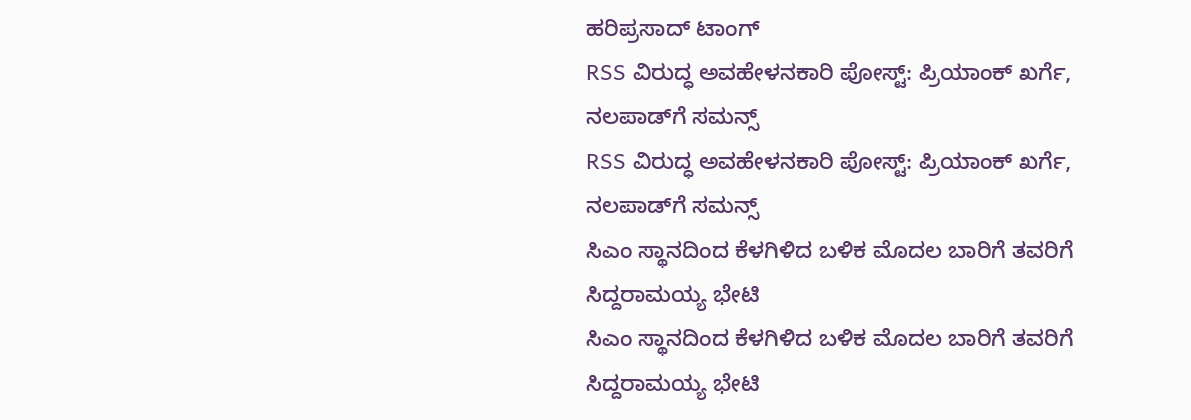ಹರಿಪ್ರಸಾದ್ ಟಾಂಗ್
RSS ವಿರುದ್ಧ ಅವಹೇಳನಕಾರಿ ಪೋಸ್ಟ್: ಪ್ರಿಯಾಂಕ್ ಖರ್ಗೆ, ನಲಪಾಡ್‌ಗೆ ಸಮನ್ಸ್
RSS ವಿರುದ್ಧ ಅವಹೇಳನಕಾರಿ ಪೋಸ್ಟ್: ಪ್ರಿಯಾಂಕ್ ಖರ್ಗೆ, ನಲಪಾಡ್‌ಗೆ ಸಮನ್ಸ್
ಸಿಎಂ ಸ್ಥಾನದಿಂದ ಕೆಳಗಿಳಿದ ಬಳಿಕ ಮೊದಲ ಬಾರಿಗೆ ತವರಿಗೆ ಸಿದ್ದರಾಮಯ್ಯ ಭೇಟಿ
ಸಿಎಂ ಸ್ಥಾನದಿಂದ ಕೆಳಗಿಳಿದ ಬಳಿಕ ಮೊದಲ ಬಾರಿಗೆ ತವರಿಗೆ ಸಿದ್ದರಾಮಯ್ಯ ಭೇಟಿ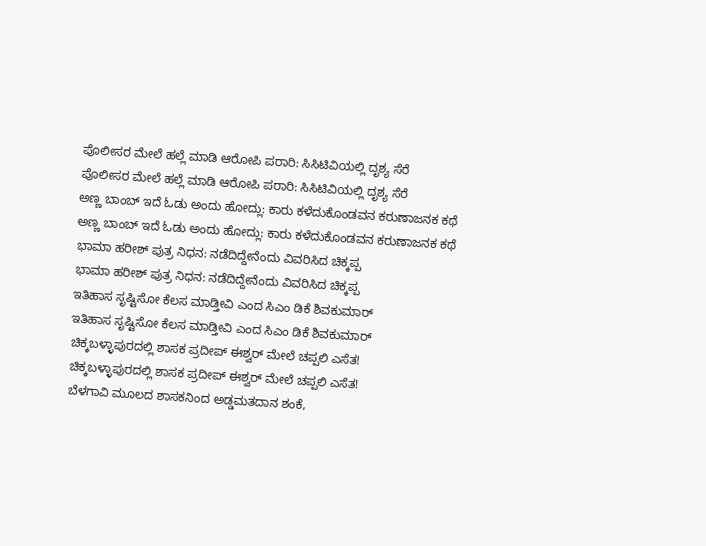ಪೊಲೀಸರ ಮೇಲೆ ಹಲ್ಲೆ ಮಾಡಿ ಆರೋಪಿ ಪರಾರಿ: ಸಿಸಿಟಿವಿಯಲ್ಲಿ ದೃಶ್ಯ ಸೆರೆ
ಪೊಲೀಸರ ಮೇಲೆ ಹಲ್ಲೆ ಮಾಡಿ ಆರೋಪಿ ಪರಾರಿ: ಸಿಸಿಟಿವಿಯಲ್ಲಿ ದೃಶ್ಯ ಸೆರೆ
ಅಣ್ಣ ಬಾಂಬ್ ಇದೆ ಓಡು ಅಂದು ಹೋದ್ಲು: ಕಾರು ಕಳೆದುಕೊಂಡವನ ಕರುಣಾಜನಕ ಕಥೆ
ಅಣ್ಣ ಬಾಂಬ್ ಇದೆ ಓಡು ಅಂದು ಹೋದ್ಲು: ಕಾರು ಕಳೆದುಕೊಂಡವನ ಕರುಣಾಜನಕ ಕಥೆ
ಭಾಮಾ ಹರೀಶ್ ಪುತ್ರ ನಿಧನ: ನಡೆದಿದ್ದೇನೆಂದು ವಿವರಿಸಿದ ಚಿಕ್ಕಪ್ಪ
ಭಾಮಾ ಹರೀಶ್ ಪುತ್ರ ನಿಧನ: ನಡೆದಿದ್ದೇನೆಂದು ವಿವರಿಸಿದ ಚಿಕ್ಕಪ್ಪ
ಇತಿಹಾಸ ಸೃಷ್ಟಿಸೋ ಕೆಲಸ ಮಾಡ್ತೀವಿ ಎಂದ ಸಿಎಂ ಡಿಕೆ ಶಿವಕುಮಾರ್
ಇತಿಹಾಸ ಸೃಷ್ಟಿಸೋ ಕೆಲಸ ಮಾಡ್ತೀವಿ ಎಂದ ಸಿಎಂ ಡಿಕೆ ಶಿವಕುಮಾರ್
ಚಿಕ್ಕಬಳ್ಳಾಪುರದಲ್ಲಿ ಶಾಸಕ ಪ್ರದೀಪ್ ಈಶ್ವರ್ ಮೇಲೆ ಚಪ್ಪಲಿ ಎಸೆತ!
ಚಿಕ್ಕಬಳ್ಳಾಪುರದಲ್ಲಿ ಶಾಸಕ ಪ್ರದೀಪ್ ಈಶ್ವರ್ ಮೇಲೆ ಚಪ್ಪಲಿ ಎಸೆತ!
ಬೆಳಗಾವಿ ಮೂಲದ ಶಾಸಕನಿಂದ ಅಡ್ಡಮತದಾನ ಶಂಕೆ,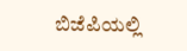ಬಿಜೆಪಿಯಲ್ಲಿ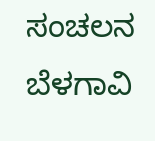ಸಂಚಲನ
ಬೆಳಗಾವಿ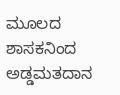ಮೂಲದ ಶಾಸಕನಿಂದ ಅಡ್ಡಮತದಾನ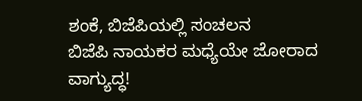ಶಂಕೆ, ಬಿಜೆಪಿಯಲ್ಲಿ ಸಂಚಲನ
ಬಿಜೆಪಿ ನಾಯಕರ ಮಧ್ಯೆಯೇ ಜೋರಾದ ವಾಗ್ಯುದ್ಧ!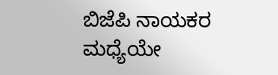ಬಿಜೆಪಿ ನಾಯಕರ ಮಧ್ಯೆಯೇ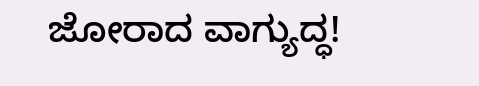ಜೋರಾದ ವಾಗ್ಯುದ್ಧ!